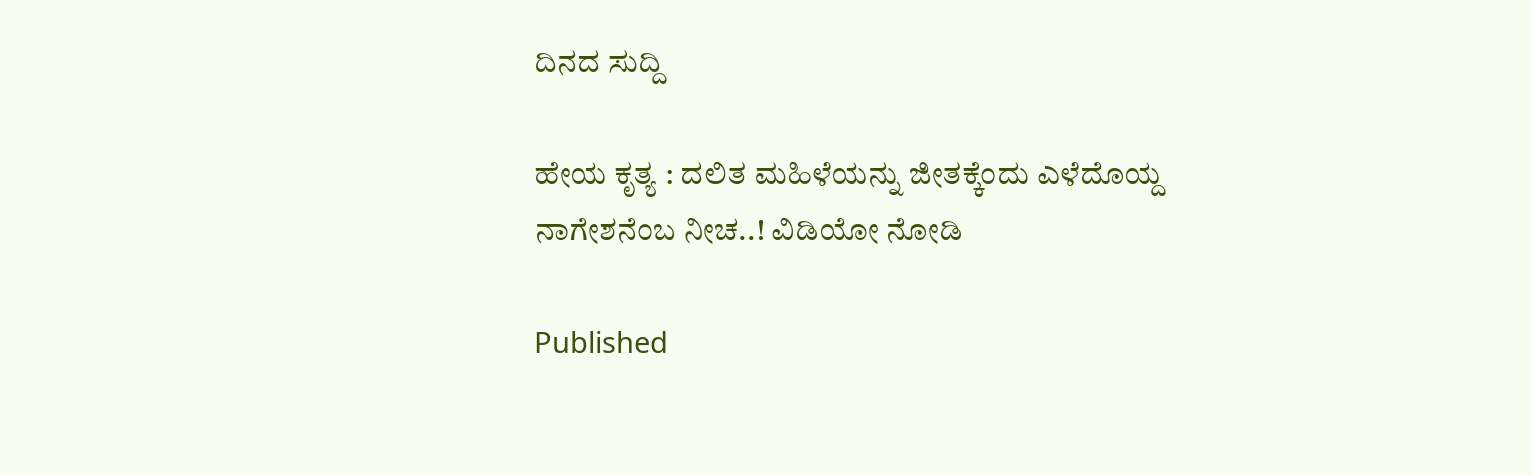ದಿನದ ಸುದ್ದಿ

ಹೇಯ ಕೃತ್ಯ : ದಲಿತ ಮಹಿಳೆಯನ್ನು ಜೀತಕ್ಕೆಂದು ಎಳೆದೊಯ್ದ ನಾಗೇಶನೆಂಬ ನೀಚ..! ವಿಡಿಯೋ ನೋಡಿ

Published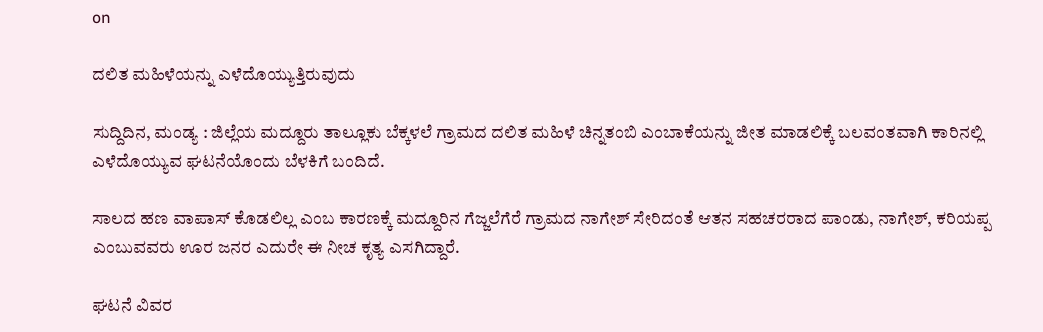on

ದಲಿತ ಮಹಿಳೆಯನ್ನು ಎಳೆದೊಯ್ಯುತ್ತಿರುವುದು

ಸುದ್ದಿದಿನ, ಮಂಡ್ಯ : ಜಿಲ್ಲೆಯ ಮದ್ದೂರು ತಾಲ್ಲೂಕು ಬೆಕ್ಕಳಲೆ ಗ್ರಾಮದ ದಲಿತ ಮಹಿಳೆ ಚಿನ್ನತಂಬಿ ಎಂಬಾಕೆಯನ್ನು ಜೀತ ಮಾಡಲಿಕ್ಕೆ ಬಲವಂತವಾಗಿ ಕಾರಿನಲ್ಲಿ ಎಳೆದೊಯ್ಯುವ ಘಟನೆಯೊಂದು ಬೆಳಕಿಗೆ ಬಂದಿದೆ.

ಸಾಲದ ಹಣ ವಾಪಾಸ್ ಕೊಡಲಿಲ್ಲ ಎಂಬ ಕಾರಣಕ್ಕೆ ಮದ್ದೂರಿನ ಗೆಜ್ಜಲೆಗೆರೆ ಗ್ರಾಮದ ನಾಗೇಶ್ ಸೇರಿದಂತೆ ಆತನ ಸಹಚರರಾದ ಪಾಂಡು, ನಾಗೇಶ್, ಕರಿಯಪ್ಪ ಎಂಬುವವರು ಊರ ಜನರ ಎದುರೇ ಈ ನೀಚ ಕೃತ್ಯ ಎಸಗಿದ್ದಾರೆ.

ಘಟನೆ ವಿವರ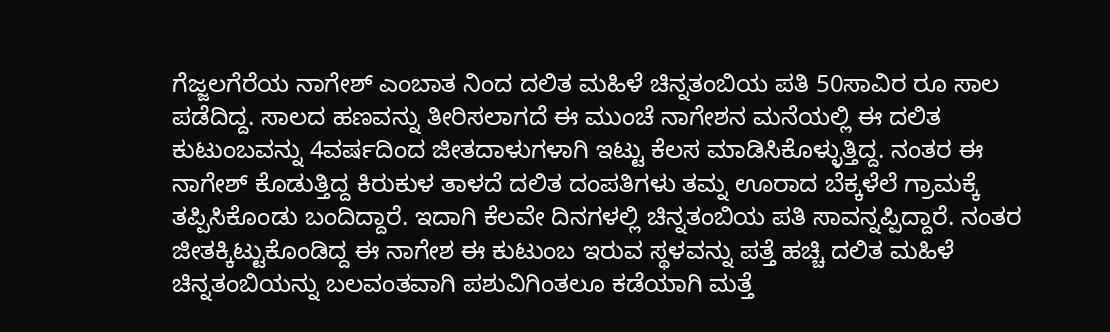ಗೆಜ್ಜಲಗೆರೆಯ ನಾಗೇಶ್ ಎಂಬಾತ ನಿಂದ ದಲಿತ ಮಹಿಳೆ ಚಿನ್ನತಂಬಿಯ ಪತಿ 50ಸಾವಿರ ರೂ ಸಾಲ ಪಡೆದಿದ್ದ. ಸಾಲದ ಹಣವನ್ನು ತೀರಿಸಲಾಗದೆ ಈ ಮುಂಚೆ ನಾಗೇಶನ ಮನೆಯಲ್ಲಿ ಈ ದಲಿತ ಕುಟುಂಬವನ್ನು 4ವರ್ಷದಿಂದ ಜೀತದಾಳುಗಳಾಗಿ ಇಟ್ಟು ಕೆಲಸ ಮಾಡಿಸಿಕೊಳ್ಳುತ್ತಿದ್ದ. ನಂತರ ಈ ನಾಗೇಶ್ ಕೊಡುತ್ತಿದ್ದ ಕಿರುಕುಳ ತಾಳದೆ ದಲಿತ ದಂಪತಿಗಳು ತಮ್ನ ಊರಾದ ಬೆಕ್ಕಳೆಲೆ ಗ್ರಾಮಕ್ಕೆ ತಪ್ಪಿಸಿಕೊಂಡು ಬಂದಿದ್ದಾರೆ. ಇದಾಗಿ ಕೆಲವೇ ದಿನಗಳಲ್ಲಿ ಚಿನ್ನತಂಬಿಯ ಪತಿ ಸಾವನ್ನಪ್ಪಿದ್ದಾರೆ. ನಂತರ ಜೀತಕ್ಕಿಟ್ಟುಕೊಂಡಿದ್ದ ಈ ನಾಗೇಶ ಈ ಕುಟುಂಬ ಇರುವ ಸ್ಥಳವನ್ನು ಪತ್ತೆ ಹಚ್ಚಿ ದಲಿತ ಮಹಿಳೆ ಚಿನ್ನತಂಬಿಯನ್ನು ಬಲವಂತವಾಗಿ ಪಶುವಿಗಿಂತಲೂ ಕಡೆಯಾಗಿ ಮತ್ತೆ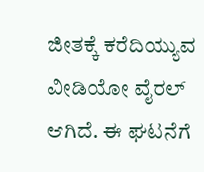ಜೀತಕ್ಕೆ ಕರೆದಿಯ್ಯುವ ವೀಡಿಯೋ ವೈರಲ್ ಆಗಿದೆ. ಈ ಘಟನೆಗೆ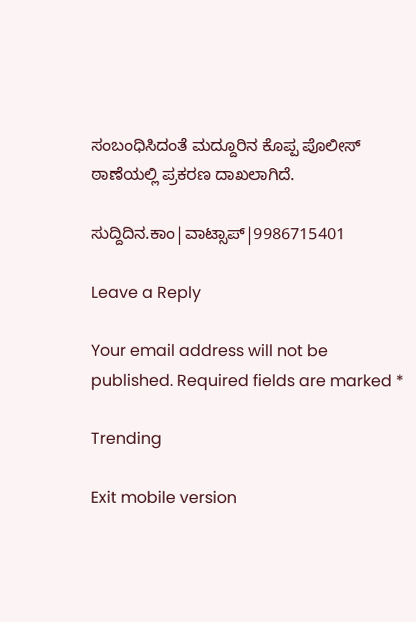ಸಂಬಂಧಿಸಿದಂತೆ ಮದ್ದೂರಿನ ಕೊಪ್ಪ ಪೊಲೀಸ್ ಠಾಣೆಯಲ್ಲಿ ಪ್ರಕರಣ ದಾಖಲಾಗಿದೆ‌.

ಸುದ್ದಿದಿನ.ಕಾಂ|ವಾಟ್ಸಾಪ್|9986715401

Leave a Reply

Your email address will not be published. Required fields are marked *

Trending

Exit mobile version